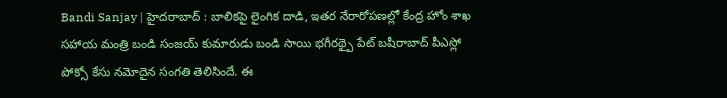Bandi Sanjay | హైదరాబాద్ : బాలికపై లైంగిక దాడి, ఇతర నేరారోపణల్లో కేంద్ర హోం శాఖ సహాయ మంత్రి బండి సంజయ్ కుమారుడు బండి సాయి భగీరథ్పై పేట్ బషీరాబాద్ పీఎస్లో పోక్సో కేసు నమోదైన సంగతి తెలిసిందే. ఈ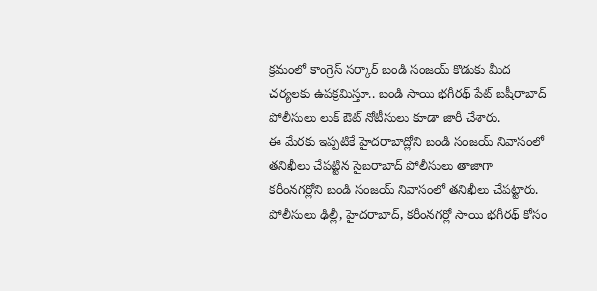క్రమంలో కాంగ్రెస్ సర్కార్ బండి సంజయ్ కొడుకు మీద చర్యలకు ఉపక్రమిస్తూ.. బండి సాయి భగీరథ్ పేట్ బషీరాబాద్ పోలీసులు లుక్ ఔట్ నోటీసులు కూడా జారీ చేశారు.
ఈ మేరకు ఇప్పటికే హైదరాబాద్లోని బండి సంజయ్ నివాసంలో తనిఖీలు చేపట్టిన సైబరాబాద్ పోలీసులు తాజాగా కరీంనగర్లోని బండి సంజయ్ నివాసంలో తనిఖీలు చేపట్టారు. పోలీసులు ఢిల్లీ, హైదరాబాద్, కరీంనగర్లో సాయి భగీరథ్ కోసం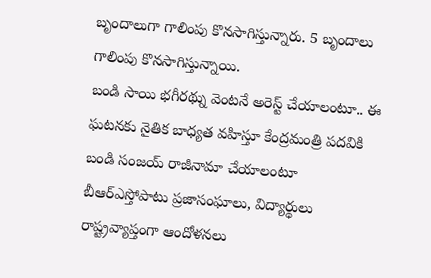బృందాలుగా గాలింపు కొనసాగిస్తున్నారు. 5 బృందాలు గాలింపు కొనసాగిస్తున్నాయి.
బండి సాయి భగీరథ్ను వెంటనే అరెస్ట్ చేయాలంటూ.. ఈ ఘటనకు నైతిక బాధ్యత వహిస్తూ కేంద్రమంత్రి పదవికి బండి సంజయ్ రాజీనామా చేయాలంటూ బీఆర్ఎస్తోపాటు ప్రజాసంఘాలు, విద్యార్థులు రాష్ట్రవ్యాప్తంగా ఆందోళనలు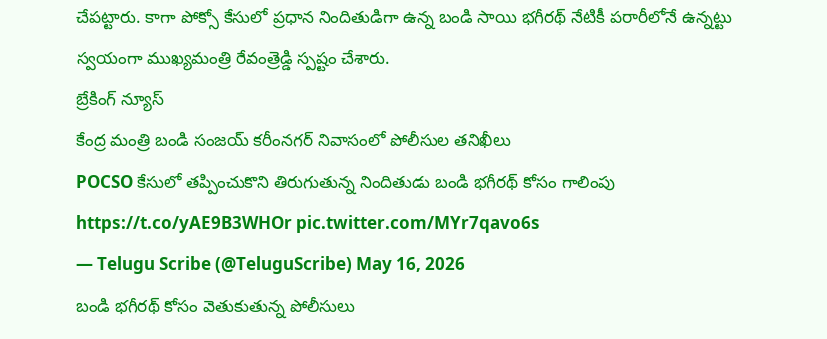చేపట్టారు. కాగా పోక్సో కేసులో ప్రధాన నిందితుడిగా ఉన్న బండి సాయి భగీరథ్ నేటికీ పరారీలోనే ఉన్నట్టు స్వయంగా ముఖ్యమంత్రి రేవంత్రెడ్డి స్పష్టం చేశారు.
బ్రేకింగ్ న్యూస్
కేంద్ర మంత్రి బండి సంజయ్ కరీంనగర్ నివాసంలో పోలీసుల తనిఖీలు
POCSO కేసులో తప్పించుకొని తిరుగుతున్న నిందితుడు బండి భగీరథ్ కోసం గాలింపు https://t.co/yAE9B3WHOr pic.twitter.com/MYr7qavo6s
— Telugu Scribe (@TeluguScribe) May 16, 2026
బండి భగీరథ్ కోసం వెతుకుతున్న పోలీసులు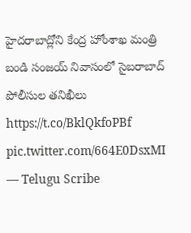హైదరాబాద్లోని కేంద్ర హోంశాఖ మంత్రి బండి సంజయ్ నివాసంలో సైబరాబాద్ పోలీసుల తనిఖీలు https://t.co/BklQkfoPBf pic.twitter.com/664E0DsxMI
— Telugu Scribe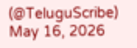(@TeluguScribe) May 16, 2026